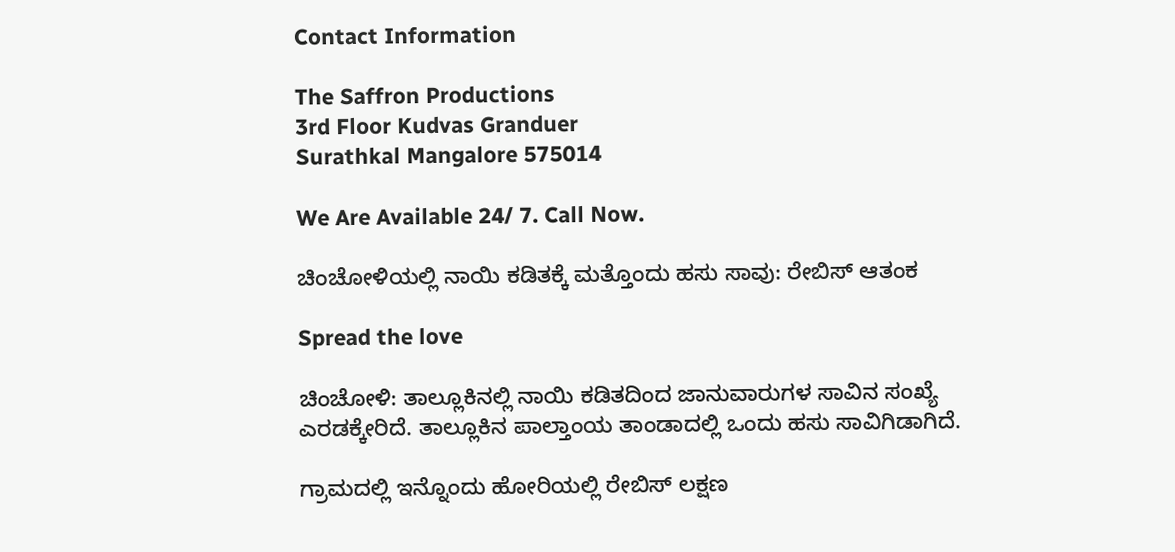Contact Information

The Saffron Productions
3rd Floor Kudvas Granduer
Surathkal Mangalore 575014

We Are Available 24/ 7. Call Now.

ಚಿಂಚೋಳಿಯಲ್ಲಿ ನಾಯಿ ಕಡಿತಕ್ಕೆ ಮತ್ತೊಂದು ಹಸು ಸಾವು: ರೇಬಿಸ್ ಆತಂಕ

Spread the love

ಚಿಂಚೋಳಿ: ತಾಲ್ಲೂಕಿನಲ್ಲಿ ನಾಯಿ ಕಡಿತದಿಂದ ಜಾನುವಾರುಗಳ ಸಾವಿನ ಸಂಖ್ಯೆ ಎರಡಕ್ಕೇರಿದೆ. ತಾಲ್ಲೂಕಿನ ಪಾಲ್ತಾಂಯ ತಾಂಡಾದಲ್ಲಿ ಒಂದು ಹಸು ಸಾವಿಗಿಡಾಗಿದೆ.

ಗ್ರಾಮದಲ್ಲಿ ಇನ್ನೊಂದು ಹೋರಿಯಲ್ಲಿ ರೇಬಿಸ್ ಲಕ್ಷಣ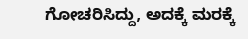ಗೋಚರಿಸಿದ್ದು, ಅದಕ್ಕೆ ಮರಕ್ಕೆ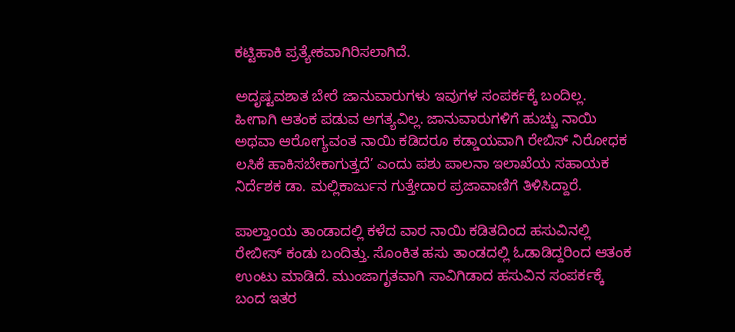ಕಟ್ಟಿಹಾಕಿ ಪ್ರತ್ಯೇಕವಾಗಿರಿಸಲಾಗಿದೆ.

ಅದೃಷ್ಟವಶಾತ ಬೇರೆ ಜಾನುವಾರುಗಳು ಇವುಗಳ ಸಂಪರ್ಕಕ್ಕೆ ಬಂದಿಲ್ಲ. ಹೀಗಾಗಿ ಆತಂಕ ಪಡುವ ಅಗತ್ಯವಿಲ್ಲ. ಜಾನುವಾರುಗಳಿಗೆ ಹುಚ್ಚು ನಾಯಿ ಅಥವಾ ಆರೋಗ್ಯವಂತ ನಾಯಿ ಕಡಿದರೂ ಕಡ್ಡಾಯವಾಗಿ ರೇಬಿಸ್ ನಿರೋಧಕ ಲಸಿಕೆ ಹಾಕಿಸಬೇಕಾಗುತ್ತದೆ’ ಎಂದು ಪಶು ಪಾಲನಾ ಇಲಾಖೆಯ ಸಹಾಯಕ ನಿರ್ದೆಶಕ ಡಾ. ಮಲ್ಲಿಕಾರ್ಜುನ ಗುತ್ತೇದಾರ ಪ್ರಜಾವಾಣಿಗೆ ತಿಳಿಸಿದ್ದಾರೆ.

ಪಾಲ್ತಾಂಯ ತಾಂಡಾದಲ್ಲಿ ಕಳೆದ ವಾರ ನಾಯಿ ಕಡಿತದಿಂದ ಹಸುವಿನಲ್ಲಿ ರೇಬೀಸ್ ಕಂಡು ಬಂದಿತ್ತು. ಸೊಂಕಿತ ಹಸು ತಾಂಡದಲ್ಲಿ ಓಡಾಡಿದ್ದರಿಂದ ಆತಂಕ ಉಂಟು ಮಾಡಿದೆ. ಮುಂಜಾಗೃತವಾಗಿ ಸಾವಿಗಿಡಾದ ಹಸುವಿನ ಸಂಪರ್ಕಕ್ಕೆ ಬಂದ ಇತರ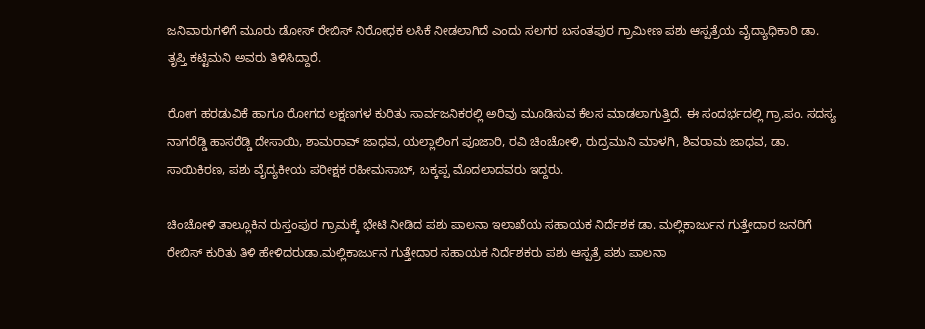ಜನಿವಾರುಗಳಿಗೆ ಮೂರು ಡೋಸ್ ರೇಬಿಸ್ ನಿರೋಧಕ ಲಸಿಕೆ ನೀಡಲಾಗಿದೆ ಎಂದು ಸಲಗರ ಬಸಂತಪುರ ಗ್ರಾಮೀಣ ಪಶು ಆಸ್ಪತ್ರೆಯ ವೈದ್ಯಾಧಿಕಾರಿ ಡಾ. ತೃಪ್ತಿ ಕಟ್ಟಿಮನಿ ಅವರು ತಿಳಿಸಿದ್ದಾರೆ.

ರೋಗ ಹರಡುವಿಕೆ ಹಾಗೂ ರೋಗದ ಲಕ್ಷಣಗಳ ಕುರಿತು ಸಾರ್ವಜನಿಕರಲ್ಲಿ ಅರಿವು ಮೂಡಿಸುವ ಕೆಲಸ ಮಾಡಲಾಗುತ್ತಿದೆ. ಈ ಸಂದರ್ಭದಲ್ಲಿ ಗ್ರಾ.ಪಂ. ಸದಸ್ಯ ನಾಗರೆಡ್ಡಿ ಹಾಸರೆಡ್ಡಿ ದೇಸಾಯಿ, ಶಾಮರಾವ್ ಜಾಧವ, ಯಲ್ಲಾಲಿಂಗ ಪೂಜಾರಿ, ರವಿ ಚಿಂಚೋಳಿ, ರುದ್ರಮುನಿ ಮಾಳಗಿ, ಶಿವರಾಮ ಜಾಧವ, ಡಾ. ಸಾಯಿಕಿರಣ, ಪಶು ವೈದ್ಯಕೀಯ ಪರೀಕ್ಷಕ ರಹೀಮಸಾಬ್, ಬಕ್ಕಪ್ಪ ಮೊದಲಾದವರು ಇದ್ದರು.

ಚಿಂಚೋಳಿ ತಾಲ್ಲೂಕಿನ ರುಸ್ತಂಪುರ ಗ್ರಾಮಕ್ಕೆ ಭೇಟಿ ನೀಡಿದ ಪಶು ಪಾಲನಾ ಇಲಾಖೆಯ ಸಹಾಯಕ ನಿರ್ದೆಶಕ ಡಾ. ಮಲ್ಲಿಕಾರ್ಜುನ ಗುತ್ತೇದಾರ ಜನರಿಗೆ ರೇಬಿಸ್ ಕುರಿತು ತಿಳಿ ಹೇಳಿದರುಡಾ.ಮಲ್ಲಿಕಾರ್ಜುನ ಗುತ್ತೇದಾರ ಸಹಾಯಕ ನಿರ್ದೆಶಕರು ಪಶು ಆಸ್ಪತ್ರೆ ಪಶು ಪಾಲನಾ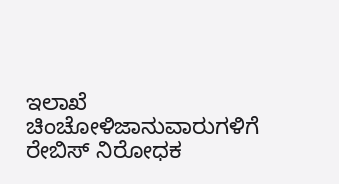ಇಲಾಖೆ ಚಿಂಚೋಳಿಜಾನುವಾರುಗಳಿಗೆ ರೇಬಿಸ್ ನಿರೋಧಕ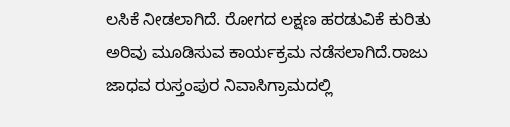ಲಸಿಕೆ ನೀಡಲಾಗಿದೆ. ರೋಗದ ಲಕ್ಷಣ ಹರಡುವಿಕೆ ಕುರಿತು ಅರಿವು ಮೂಡಿಸುವ ಕಾರ್ಯಕ್ರಮ ನಡೆಸಲಾಗಿದೆ.ರಾಜು ಜಾಧವ ರುಸ್ತಂಪುರ ನಿವಾಸಿಗ್ರಾಮದಲ್ಲಿ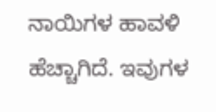ನಾಯಿಗಳ ಹಾವಳಿ ಹೆಚ್ಚಾಗಿದೆ. ಇವುಗಳ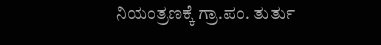ನಿಯಂತ್ರಣಕ್ಕೆ ಗ್ರಾ.ಪಂ. ತುರ್ತು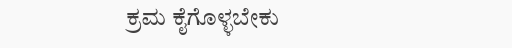ಕ್ರಮ ಕೈಗೊಳ್ಳಬೇಕು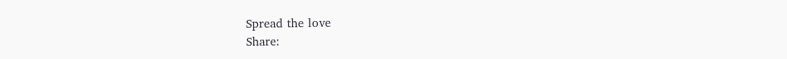Spread the love
Share: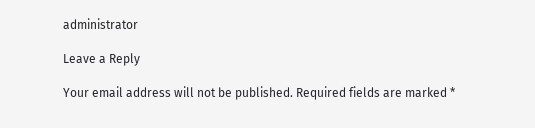administrator

Leave a Reply

Your email address will not be published. Required fields are marked *